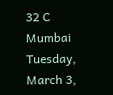32 C
Mumbai
Tuesday, March 3,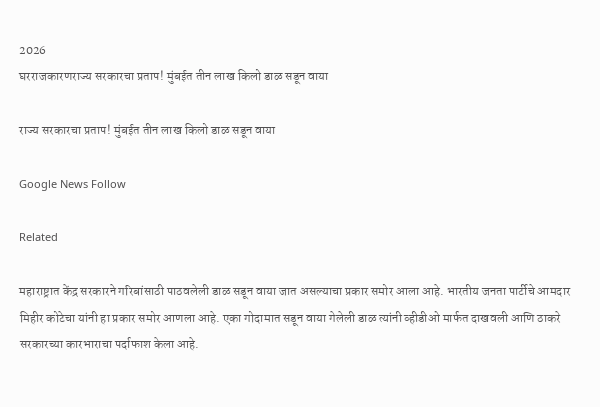2026
घरराजकारणराज्य सरकारचा प्रताप! मुंबईत तीन लाख किलो डाळ सडून वाया

राज्य सरकारचा प्रताप! मुंबईत तीन लाख किलो डाळ सडून वाया

Google News Follow

Related

महाराष्ट्रात केंद्र सरकारने गरिबांसाठी पाठवलेली डाळ सडून वाया जात असल्याचा प्रकार समोर आला आहे. भारतीय जनता पार्टीचे आमदार मिहीर कोटेचा यांनी हा प्रकार समोर आणला आहे. एका गोदामात सडून वाया गेलेली डाळ त्यांनी व्हीडीओ मार्फत दाखवली आणि ठाकरे सरकारच्या कारभाराचा पर्दाफाश केला आहे.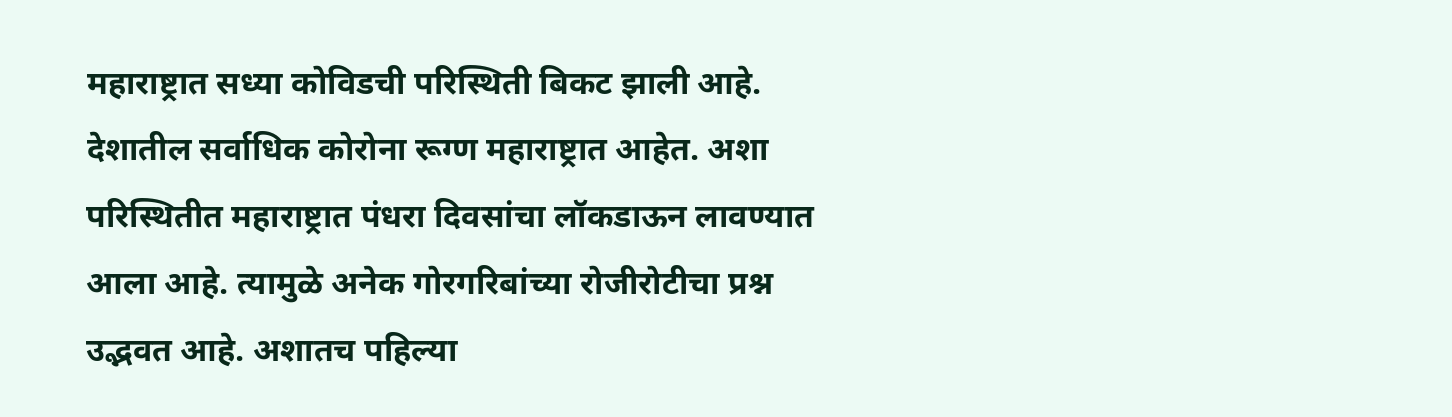महाराष्ट्रात सध्या कोविडची परिस्थिती बिकट झाली आहे. देशातील सर्वाधिक कोरोना रूग्ण महाराष्ट्रात आहेत. अशा परिस्थितीत महाराष्ट्रात पंधरा दिवसांचा लॉकडाऊन लावण्यात आला आहे. त्यामुळे अनेक गोरगरिबांच्या रोजीरोटीचा प्रश्न उद्भवत आहे. अशातच पहिल्या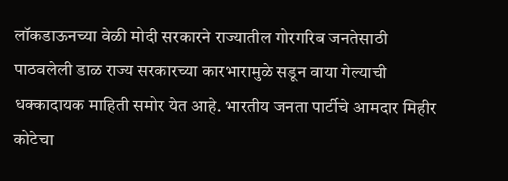लॉकडाऊनच्या वेळी मोदी सरकारने राज्यातील गोरगरिब जनतेसाठी पाठवलेली डाळ राज्य सरकारच्या कारभारामुळे सडून वाया गेल्याची धक्कादायक माहिती समोर येत आहे. भारतीय जनता पार्टीचे आमदार मिहीर कोटेचा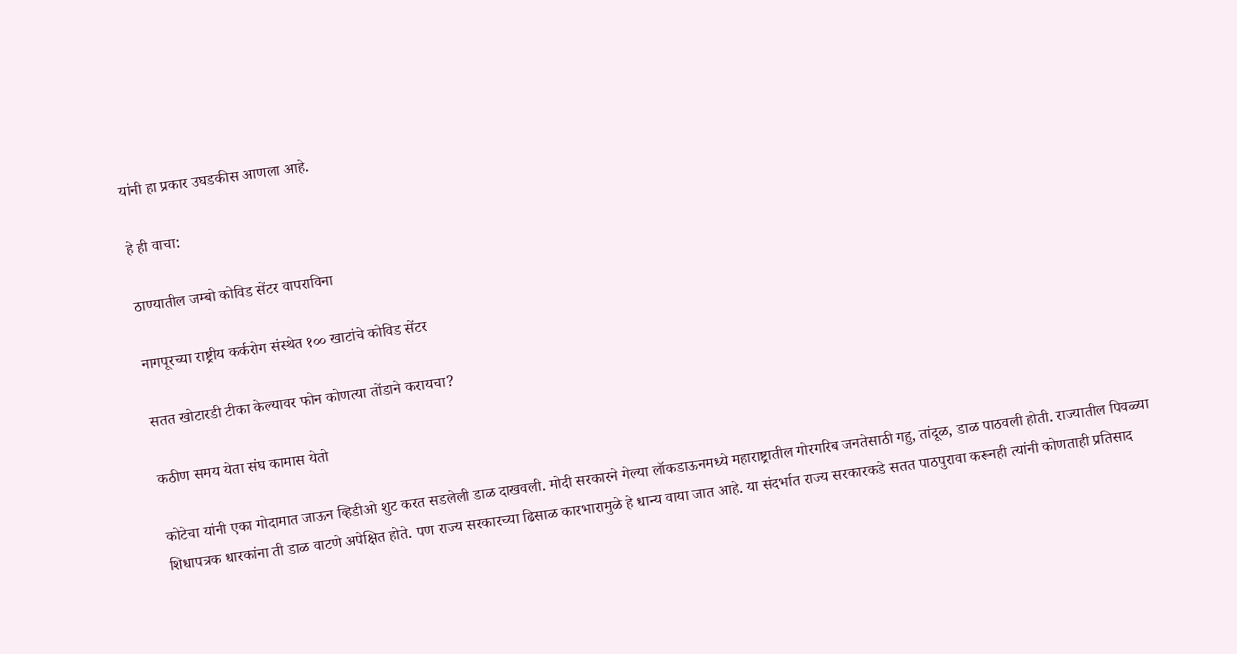यांनी हा प्रकार उघडकीस आणला आहे.

हे ही वाचा:

ठाण्यातील जम्बो कोविड सेंटर वापराविना

नागपूरच्या राष्ट्रीय कर्करोग संस्थेत १०० खाटांचे कोविड सेंटर

सतत खोटारडी टीका केल्यावर फोन कोणत्या तोंडाने करायचा?

कठीण समय येता संघ कामास येतो

कोटेचा यांनी एका गोदामात जाऊन व्हिडीओ शुट करत सडलेली डाळ दाखवली. मोदी सरकारने गेल्या लॉकडाऊनमध्ये महाराष्ट्रातील गोरगरिब जनतेसाठी गहु, तांदूळ, डाळ पाठवली होती. राज्यातील पिवळ्या शिधापत्रक धारकांना ती डाळ वाटणे अपेक्षित होते. पण राज्य सरकारच्या ढिसाळ कारभारामुळे हे धान्य वाया जात आहे. या संदर्भात राज्य सरकारकडे सतत पाठपुरावा करूनही त्यांनी कोणताही प्रतिसाद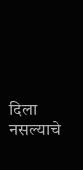दिला नसल्याचे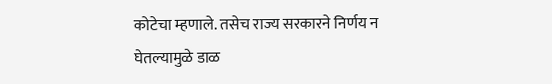कोटेचा म्हणाले. तसेच राज्य सरकारने निर्णय न घेतल्यामुळे डाळ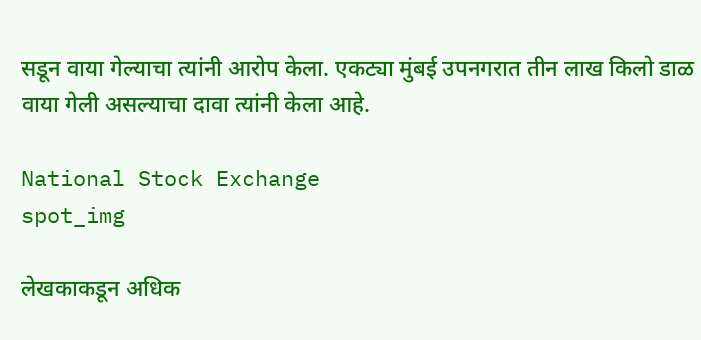सडून वाया गेल्याचा त्यांनी आरोप केला. एकट्या मुंबई उपनगरात तीन लाख किलो डाळ वाया गेली असल्याचा दावा त्यांनी केला आहे.

National Stock Exchange
spot_img

लेखकाकडून अधिक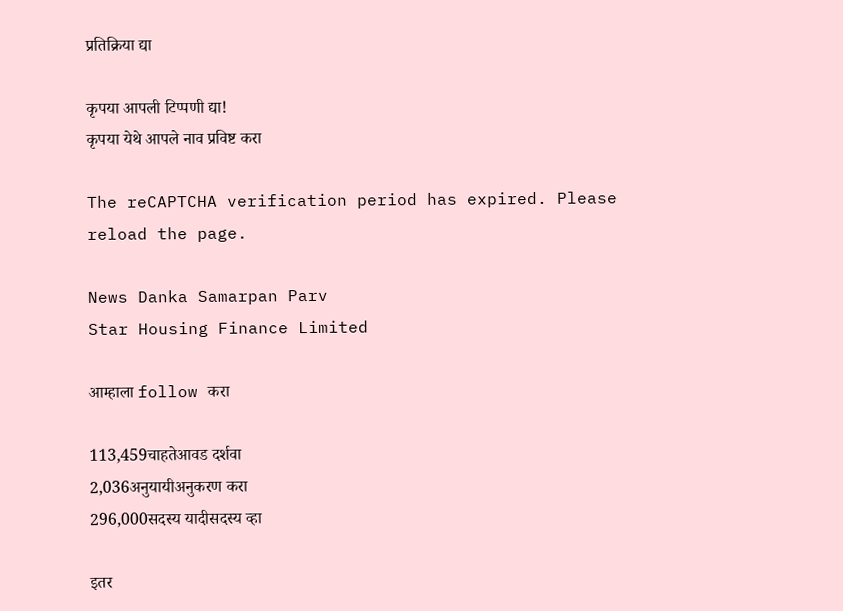प्रतिक्रिया द्या

कृपया आपली टिप्पणी द्या!
कृपया येथे आपले नाव प्रविष्ट करा

The reCAPTCHA verification period has expired. Please reload the page.

News Danka Samarpan Parv
Star Housing Finance Limited

आम्हाला follow करा

113,459चाहतेआवड दर्शवा
2,036अनुयायीअनुकरण करा
296,000सदस्य यादीसदस्य व्हा

इतर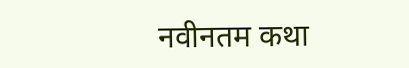नवीनतम कथा